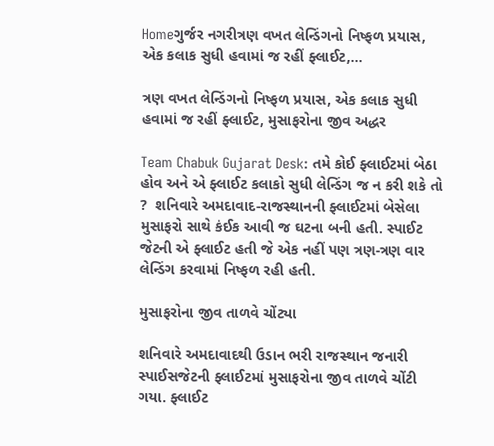Homeગુર્જર નગરીત્રણ વખત લેન્ડિંગનો નિષ્ફળ પ્રયાસ, એક કલાક સુધી હવામાં જ રહીં ફ્લાઈટ,...

ત્રણ વખત લેન્ડિંગનો નિષ્ફળ પ્રયાસ, એક કલાક સુધી હવામાં જ રહીં ફ્લાઈટ, મુસાફરોના જીવ અદ્ધર

Team Chabuk Gujarat Desk: તમે કોઈ ફ્લાઈટમાં બેઠા હોવ અને એ ફ્લાઈટ કલાકો સુધી લેન્ડિંગ જ ન કરી શકે તો ?  શનિવારે અમદાવાદ-રાજસ્થાનની ફ્લાઈટમાં બેસેલા મુસાફરો સાથે કંઈક આવી જ ઘટના બની હતી. સ્પાઈટ જેટની એ ફ્લાઈટ હતી જે એક નહીં પણ ત્રણ-ત્રણ વાર લેન્ડિંગ કરવામાં નિષ્ફળ રહી હતી.

મુસાફરોના જીવ તાળવે ચોંટ્યા

શનિવારે અમદાવાદથી ઉડાન ભરી રાજસ્થાન જનારી સ્પાઈસજેટની ફ્લાઈટમાં મુસાફરોના જીવ તાળવે ચોંટી ગયા. ફ્લાઈટ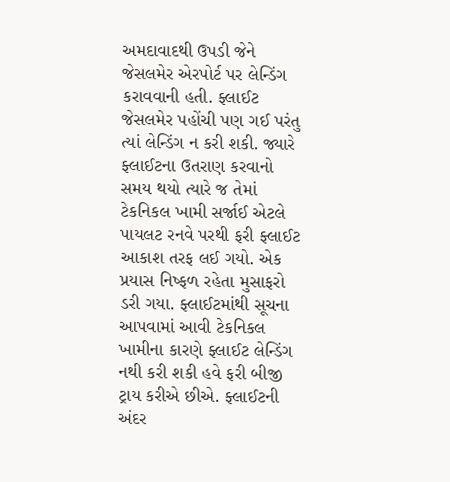અમદાવાદથી ઉપડી જેને જેસલમેર એરપોર્ટ પર લેન્ડિંગ કરાવવાની હતી. ફ્લાઈટ જેસલમેર પહોંચી પણ ગઈ પરંતુ ત્યાં લેન્ડિંગ ન કરી શકી. જ્યારે ફ્લાઈટના ઉતરાણ કરવાનો સમય થયો ત્યારે જ તેમાં ટેકનિકલ ખામી સર્જાઈ એટલે પાયલટ રનવે પરથી ફરી ફ્લાઈટ આકાશ તરફ લઈ ગયો. એક પ્રયાસ નિષ્ફળ રહેતા મુસાફરો ડરી ગયા. ફ્લાઈટમાંથી સૂચના આપવામાં આવી ટેકનિકલ ખામીના કારણે ફ્લાઈટ લેન્ડિંગ નથી કરી શકી હવે ફરી બીજી ટ્રાય કરીએ છીએ. ફ્લાઈટની અંદર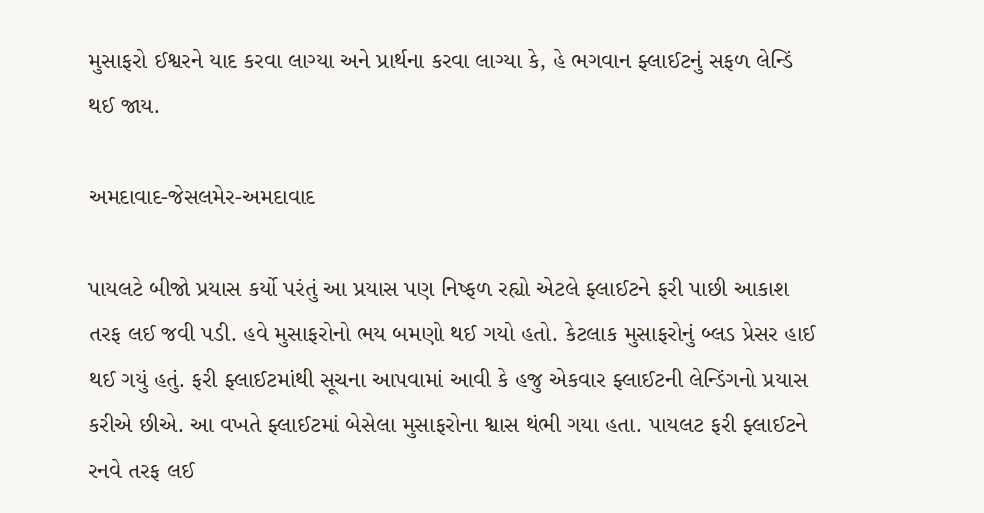મુસાફરો ઈશ્વરને યાદ કરવા લાગ્યા અને પ્રાર્થના કરવા લાગ્યા કે, હે ભગવાન ફ્લાઈટનું સફળ લેન્ડિં થઈ જાય.

અમદાવાદ-જેસલમેર-અમદાવાદ

પાયલટે બીજો પ્રયાસ કર્યો પરંતું આ પ્રયાસ પણ નિષ્ફળ રહ્યો એટલે ફ્લાઈટને ફરી પાછી આકાશ તરફ લઈ જવી પડી. હવે મુસાફરોનો ભય બમણો થઈ ગયો હતો. કેટલાક મુસાફરોનું બ્લડ પ્રેસર હાઈ થઈ ગયું હતું. ફરી ફ્લાઈટમાંથી સૂચના આપવામાં આવી કે હજુ એકવાર ફ્લાઈટની લેન્ડિંગનો પ્રયાસ કરીએ છીએ. આ વખતે ફ્લાઈટમાં બેસેલા મુસાફરોના શ્વાસ થંભી ગયા હતા. પાયલટ ફરી ફ્લાઈટને રનવે તરફ લઈ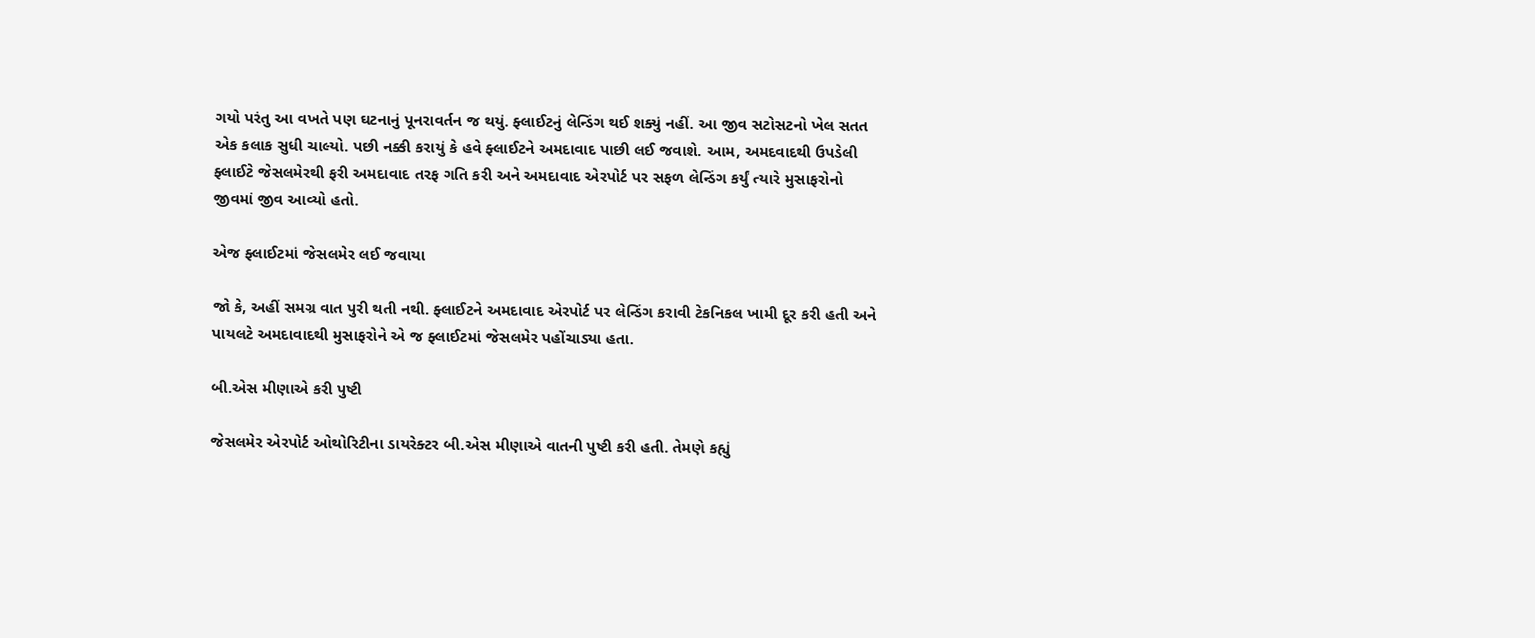ગયો પરંતુ આ વખતે પણ ઘટનાનું પૂનરાવર્તન જ થયું. ફ્લાઈટનું લેન્ડિંગ થઈ શક્યું નહીં. આ જીવ સટોસટનો ખેલ સતત એક કલાક સુધી ચાલ્યો. પછી નક્કી કરાયું કે હવે ફ્લાઈટને અમદાવાદ પાછી લઈ જવાશે. આમ, અમદવાદથી ઉપડેલી ફ્લાઈટે જેસલમેરથી ફરી અમદાવાદ તરફ ગતિ કરી અને અમદાવાદ એરપોર્ટ પર સફળ લેન્ડિંગ કર્યું ત્યારે મુસાફરોનો જીવમાં જીવ આવ્યો હતો.

એજ ફ્લાઈટમાં જેસલમેર લઈ જવાયા

જો કે, અહીં સમગ્ર વાત પુરી થતી નથી. ફ્લાઈટને અમદાવાદ એરપોર્ટ પર લેન્ડિંગ કરાવી ટેકનિકલ ખામી દૂર કરી હતી અને પાયલટે અમદાવાદથી મુસાફરોને એ જ ફ્લાઈટમાં જેસલમેર પહોંચાડ્યા હતા.

બી.એસ મીણાએ કરી પુષ્ટી

જેસલમેર એરપોર્ટ ઓથોરિટીના ડાયરેક્ટર બી.એસ મીણાએ વાતની પુષ્ટી કરી હતી. તેમણે કહ્યું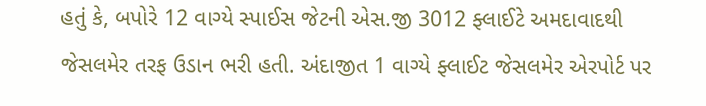હતું કે, બપોરે 12 વાગ્યે સ્પાઈસ જેટની એસ.જી 3012 ફ્લાઈટે અમદાવાદથી જેસલમેર તરફ ઉડાન ભરી હતી. અંદાજીત 1 વાગ્યે ફ્લાઈટ જેસલમેર એરપોર્ટ પર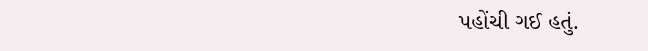પહોંચી ગઈ હતું.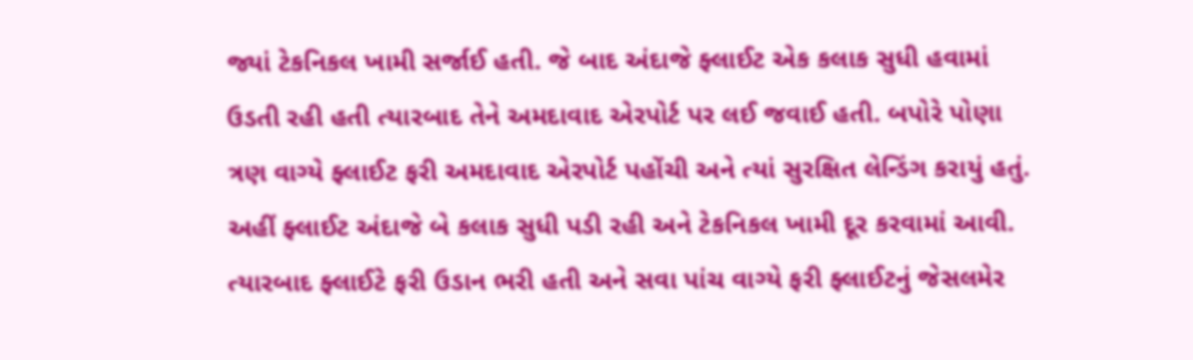જ્યાં ટેકનિકલ ખામી સર્જાઈ હતી. જે બાદ અંદાજે ફ્લાઈટ એક કલાક સુધી હવામાં ઉડતી રહી હતી ત્યારબાદ તેને અમદાવાદ એરપોર્ટ પર લઈ જવાઈ હતી. બપોરે પોણા ત્રણ વાગ્યે ફ્લાઈટ ફરી અમદાવાદ એરપોર્ટ પહોંચી અને ત્યાં સુરક્ષિત લેન્ડિંગ કરાયું હતું. અહીં ફ્લાઈટ અંદાજે બે કલાક સુધી પડી રહી અને ટેકનિકલ ખામી દૂર કરવામાં આવી. ત્યારબાદ ફ્લાઈટે ફરી ઉડાન ભરી હતી અને સવા પાંચ વાગ્યે ફરી ફ્લાઈટનું જેસલમેર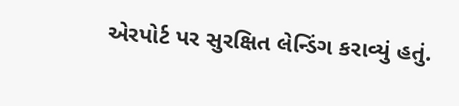એરપોર્ટ પર સુરક્ષિત લેન્ડિંગ કરાવ્યું હતું.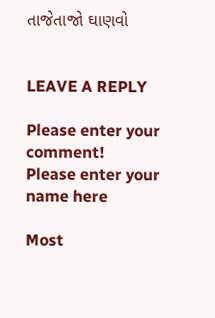તાજેતાજો ઘાણવો


LEAVE A REPLY

Please enter your comment!
Please enter your name here

Most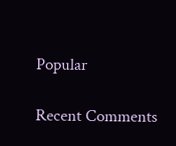Popular

Recent Comments